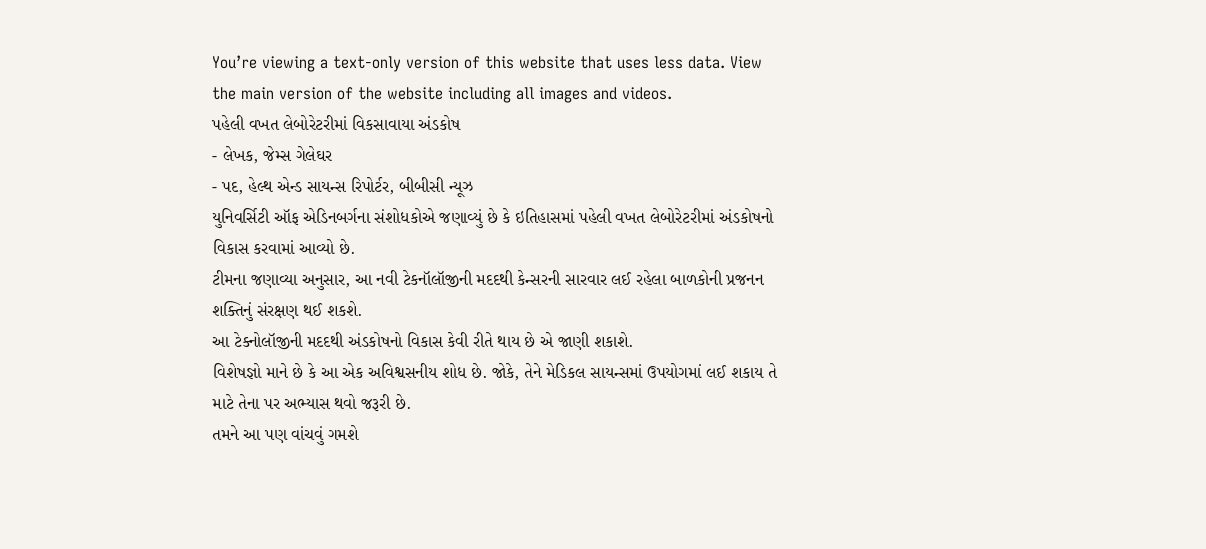You’re viewing a text-only version of this website that uses less data. View the main version of the website including all images and videos.
પહેલી વખત લેબોરેટરીમાં વિકસાવાયા અંડકોષ
- લેખક, જેમ્સ ગેલેઘર
- પદ, હેલ્થ એન્ડ સાયન્સ રિપોર્ટર, બીબીસી ન્યૂઝ
યુનિવર્સિટી ઑફ એડિનબર્ગના સંશોધકોએ જણાવ્યું છે કે ઇતિહાસમાં પહેલી વખત લેબોરેટરીમાં અંડકોષનો વિકાસ કરવામાં આવ્યો છે.
ટીમના જણાવ્યા અનુસાર, આ નવી ટેકનૉલૉજીની મદદથી કેન્સરની સારવાર લઈ રહેલા બાળકોની પ્રજનન શક્તિનું સંરક્ષણ થઈ શકશે.
આ ટેક્નોલૉજીની મદદથી અંડકોષનો વિકાસ કેવી રીતે થાય છે એ જાણી શકાશે.
વિશેષજ્ઞો માને છે કે આ એક અવિશ્વસનીય શોધ છે. જોકે, તેને મેડિકલ સાયન્સમાં ઉપયોગમાં લઈ શકાય તે માટે તેના પર અભ્યાસ થવો જરૂરી છે.
તમને આ પણ વાંચવું ગમશે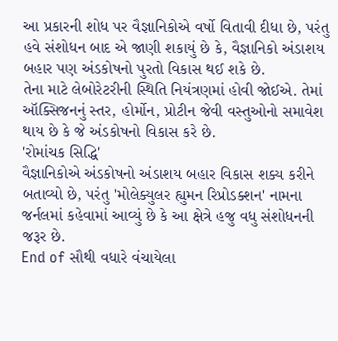આ પ્રકારની શોધ પર વૈજ્ઞાનિકોએ વર્ષો વિતાવી દીધા છે, પરંતુ હવે સંશોધન બાદ એ જાણી શકાયું છે કે, વૈજ્ઞાનિકો અંડાશય બહાર પણ અંડકોષનો પુરતો વિકાસ થઈ શકે છે.
તેના માટે લેબોરેટરીની સ્થિતિ નિયંત્રણમાં હોવી જોઈએ. તેમાં ઑક્સિજનનું સ્તર, હોર્મોન, પ્રોટીન જેવી વસ્તુઓનો સમાવેશ થાય છે કે જે અંડકોષનો વિકાસ કરે છે.
'રોમાંચક સિદ્ધિ'
વૈજ્ઞાનિકોએ અંડકોષનો અંડાશય બહાર વિકાસ શક્ય કરીને બતાવ્યો છે, પરંતુ 'મોલેક્યુલર હ્યુમન રિપ્રોડક્શન' નામના જર્નલમાં કહેવામાં આવ્યું છે કે આ ક્ષેત્રે હજુ વધુ સંશોધનની જરૂર છે.
End of સૌથી વધારે વંચાયેલા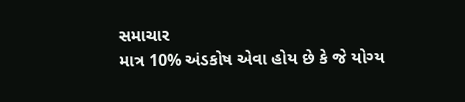સમાચાર
માત્ર 10% અંડકોષ એવા હોય છે કે જે યોગ્ય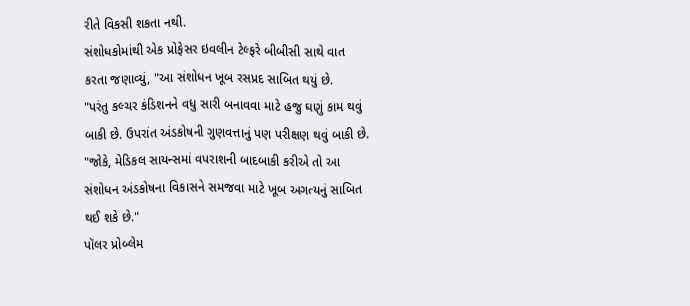રીતે વિકસી શકતા નથી.
સંશોધકોમાંથી એક પ્રોફેસર ઇવલીન ટેલ્ફરે બીબીસી સાથે વાત કરતા જણાવ્યું, "આ સંશોધન ખૂબ રસપ્રદ સાબિત થયું છે.
"પરંતુ કલ્ચર કંડિશનને વધુ સારી બનાવવા માટે હજુ ઘણું કામ થવું બાકી છે. ઉપરાંત અંડકોષની ગુણવત્તાનું પણ પરીક્ષણ થવું બાકી છે.
"જોકે, મેડિકલ સાયન્સમાં વપરાશની બાદબાકી કરીએ તો આ સંશોધન અંડકોષના વિકાસને સમજવા માટે ખૂબ અગત્યનું સાબિત થઈ શકે છે."
પૉલર પ્રોબ્લેમ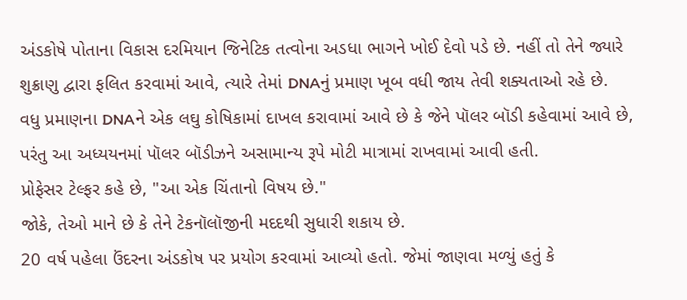અંડકોષે પોતાના વિકાસ દરમિયાન જિનેટિક તત્વોના અડધા ભાગને ખોઈ દેવો પડે છે. નહીં તો તેને જ્યારે શુક્રાણુ દ્વારા ફલિત કરવામાં આવે, ત્યારે તેમાં DNAનું પ્રમાણ ખૂબ વધી જાય તેવી શક્યતાઓ રહે છે.
વધુ પ્રમાણના DNAને એક લઘુ કોષિકામાં દાખલ કરાવામાં આવે છે કે જેને પૉલર બૉડી કહેવામાં આવે છે, પરંતુ આ અધ્યયનમાં પૉલર બૉડીઝને અસામાન્ય રૂપે મોટી માત્રામાં રાખવામાં આવી હતી.
પ્રોફેસર ટેલ્ફર કહે છે, "આ એક ચિંતાનો વિષય છે."
જોકે, તેઓ માને છે કે તેને ટેકનૉલૉજીની મદદથી સુધારી શકાય છે.
20 વર્ષ પહેલા ઉંદરના અંડકોષ પર પ્રયોગ કરવામાં આવ્યો હતો. જેમાં જાણવા મળ્યું હતું કે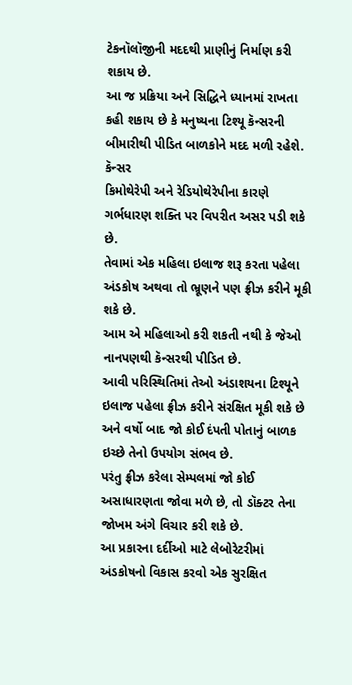ટેકનૉલૉજીની મદદથી પ્રાણીનું નિર્માણ કરી શકાય છે.
આ જ પ્રક્રિયા અને સિદ્ધિને ધ્યાનમાં રાખતા કહી શકાય છે કે મનુષ્યના ટિશ્યૂ કૅન્સરની બીમારીથી પીડિત બાળકોને મદદ મળી રહેશે.
કૅન્સર
કિમોથેરેપી અને રેડિયોથેરેપીના કારણે ગર્ભધારણ શક્તિ પર વિપરીત અસર પડી શકે છે.
તેવામાં એક મહિલા ઇલાજ શરૂ કરતા પહેલા અંડકોષ અથવા તો ભ્રૂણને પણ ફ્રીઝ કરીને મૂકી શકે છે.
આમ એ મહિલાઓ કરી શકતી નથી કે જેઓ નાનપણથી કૅન્સરથી પીડિત છે.
આવી પરિસ્થિતિમાં તેઓ અંડાશયના ટિશ્યૂને ઇલાજ પહેલા ફ્રીઝ કરીને સંરક્ષિત મૂકી શકે છે અને વર્ષો બાદ જો કોઈ દંપતી પોતાનું બાળક ઇચ્છે તેનો ઉપયોગ સંભવ છે.
પરંતુ ફ્રીઝ કરેલા સેમ્પલમાં જો કોઈ અસાધારણતા જોવા મળે છે, તો ડૉક્ટર તેના જોખમ અંગે વિચાર કરી શકે છે.
આ પ્રકારના દર્દીઓ માટે લેબોરેટરીમાં અંડકોષનો વિકાસ કરવો એક સુરક્ષિત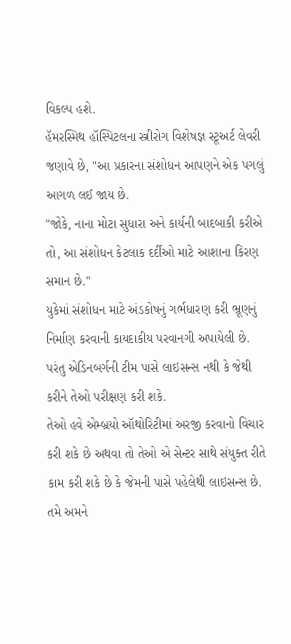વિકલ્પ હશે.
હૅમરસ્મિથ હૉસ્પિટલના સ્ત્રીરોગ વિશેષજ્ઞ સ્ટૂઅર્ટ લેવરી જણાવે છે, "આ પ્રકારના સંશોધન આપણને એક પગલું આગળ લઈ જાય છે.
"જોકે, નાના મોટા સુધારા અને કાર્યની બાદબાકી કરીએ તો, આ સંશોધન કેટલાક દર્દીઓ માટે આશાના કિરણ સમાન છે."
યુકેમાં સંશોધન માટે અંડકોષનું ગર્ભધારણ કરી ભ્રૂણનું નિર્માણ કરવાની કાયદાકીય પરવાનગી અપાયેલી છે.
પરંતુ એડિનબર્ગની ટીમ પાસે લાઇસન્સ નથી કે જેથી કરીને તેઓ પરીક્ષણ કરી શકે.
તેઓ હવે એમ્બ્રયો ઑથોરિટીમાં અરજી કરવાનો વિચાર કરી શકે છે અથવા તો તેઓ એ સેન્ટર સાથે સંયુક્ત રીતે કામ કરી શકે છે કે જેમની પાસે પહેલેથી લાઇસન્સ છે.
તમે અમને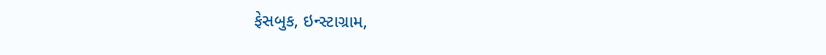ફેસબુક, ઇન્સ્ટાગ્રામ,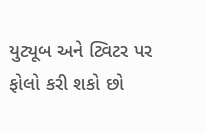યુટ્યૂબ અને ટ્વિટર પર ફોલો કરી શકો છો